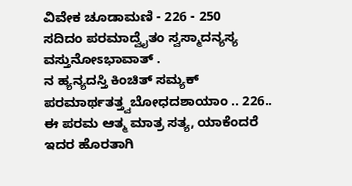ವಿವೇಕ ಚೂಡಾಮಣಿ - 226 - 250
ಸದಿದಂ ಪರಮಾದ್ವೈತಂ ಸ್ವಸ್ಮಾದನ್ಯಸ್ಯ ವಸ್ತುನೋಽಭಾವಾತ್ .
ನ ಹ್ಯನ್ಯದಸ್ತಿ ಕಿಂಚಿತ್ ಸಮ್ಯಕ್ ಪರಮಾರ್ಥತತ್ತ್ವಬೋಧದಶಾಯಾಂ .. 226..
ಈ ಪರಮ ಆತ್ಮ ಮಾತ್ರ ಸತ್ಯ, ಯಾಕೆಂದರೆ ಇದರ ಹೊರತಾಗಿ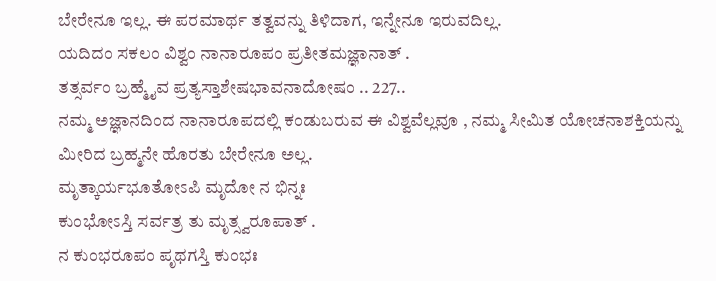ಬೇರೇನೂ ಇಲ್ಲ. ಈ ಪರಮಾರ್ಥ ತತ್ವವನ್ನು ತಿಳಿದಾಗ, ಇನ್ನೇನೂ ಇರುವದಿಲ್ಲ.
ಯದಿದಂ ಸಕಲಂ ವಿಶ್ವಂ ನಾನಾರೂಪಂ ಪ್ರತೀತಮಜ್ಞಾನಾತ್ .
ತತ್ಸರ್ವಂ ಬ್ರಹ್ಮೈವ ಪ್ರತ್ಯಸ್ತಾಶೇಷಭಾವನಾದೋಷಂ .. 227..
ನಮ್ಮ ಅಜ್ಞಾನದಿಂದ ನಾನಾರೂಪದಲ್ಲಿ ಕಂಡುಬರುವ ಈ ವಿಶ್ವವೆಲ್ಲವೂ , ನಮ್ಮ ಸೀಮಿತ ಯೋಚನಾಶಕ್ತಿಯನ್ನು ಮೀರಿದ ಬ್ರಹ್ಮನೇ ಹೊರತು ಬೇರೇನೂ ಅಲ್ಲ.
ಮೃತ್ಕಾರ್ಯಭೂತೋಽಪಿ ಮೃದೋ ನ ಭಿನ್ನಃ
ಕುಂಭೋಽಸ್ತಿ ಸರ್ವತ್ರ ತು ಮೃತ್ಸ್ವರೂಪಾತ್ .
ನ ಕುಂಭರೂಪಂ ಪೃಥಗಸ್ತಿ ಕುಂಭಃ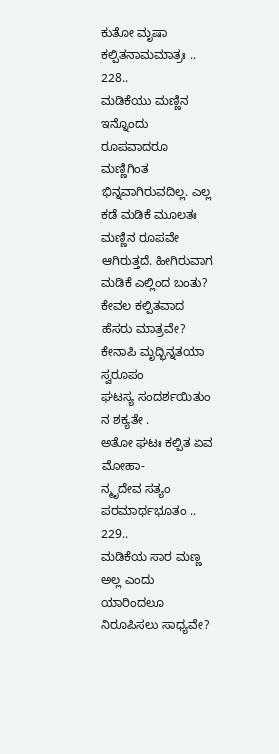ಕುತೋ ಮೃಷಾ ಕಲ್ಪಿತನಾಮಮಾತ್ರಃ .. 228..
ಮಡಿಕೆಯು ಮಣ್ಣಿನ ಇನ್ನೊಂದು ರೂಪವಾದರೂ ಮಣ್ಣಿಗಿಂತ ಭಿನ್ನವಾಗಿರುವದಿಲ್ಲ. ಎಲ್ಲ ಕಡೆ ಮಡಿಕೆ ಮೂಲತಃ ಮಣ್ಣಿನ ರೂಪವೇ ಆಗಿರುತ್ತದೆ. ಹೀಗಿರುವಾಗ ಮಡಿಕೆ ಎಲ್ಲಿಂದ ಬಂತು? ಕೇವಲ ಕಲ್ಪಿತವಾದ ಹೆಸರು ಮಾತ್ರವೇ?
ಕೇನಾಪಿ ಮೃದ್ಭಿನ್ನತಯಾ ಸ್ವರೂಪಂ
ಘಟಸ್ಯ ಸಂದರ್ಶಯಿತುಂ ನ ಶಕ್ಯತೇ .
ಅತೋ ಘಟಃ ಕಲ್ಪಿತ ಏವ ಮೋಹಾ-
ನ್ಮೃದೇವ ಸತ್ಯಂ ಪರಮಾರ್ಥಭೂತಂ .. 229..
ಮಡಿಕೆಯ ಸಾರ ಮಣ್ಣ ಅಲ್ಲ ಎಂದು ಯಾರಿಂದಲೂ ನಿರೂಪಿಸಲು ಸಾಧ್ಯವೇ?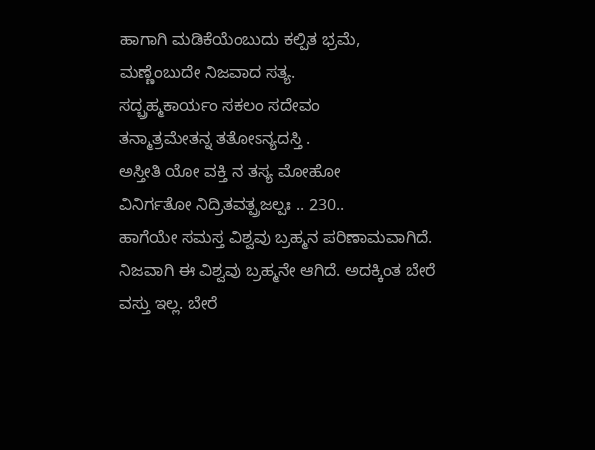ಹಾಗಾಗಿ ಮಡಿಕೆಯೆಂಬುದು ಕಲ್ಪಿತ ಭ್ರಮೆ, ಮಣ್ಣೆಂಬುದೇ ನಿಜವಾದ ಸತ್ಯ.
ಸದ್ಬ್ರಹ್ಮಕಾರ್ಯಂ ಸಕಲಂ ಸದೇವಂ
ತನ್ಮಾತ್ರಮೇತನ್ನ ತತೋಽನ್ಯದಸ್ತಿ .
ಅಸ್ತೀತಿ ಯೋ ವಕ್ತಿ ನ ತಸ್ಯ ಮೋಹೋ
ವಿನಿರ್ಗತೋ ನಿದ್ರಿತವತ್ಪ್ರಜಲ್ಪಃ .. 230..
ಹಾಗೆಯೇ ಸಮಸ್ತ ವಿಶ್ವವು ಬ್ರಹ್ಮನ ಪರಿಣಾಮವಾಗಿದೆ. ನಿಜವಾಗಿ ಈ ವಿಶ್ವವು ಬ್ರಹ್ಮನೇ ಆಗಿದೆ. ಅದಕ್ಕಿಂತ ಬೇರೆ ವಸ್ತು ಇಲ್ಲ. ಬೇರೆ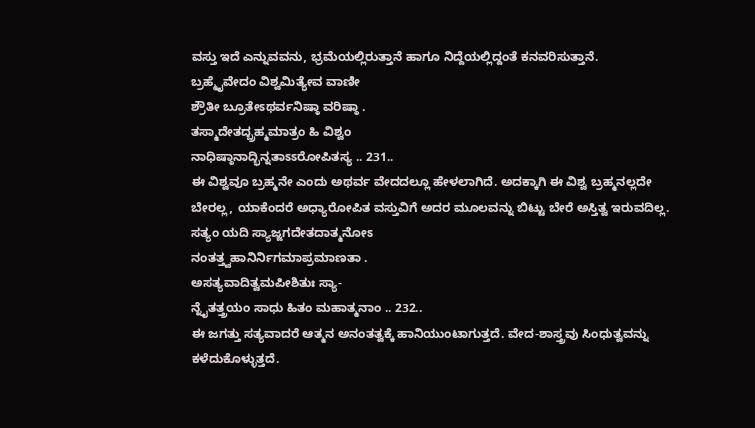ವಸ್ತು ಇದೆ ಎನ್ನುವವನು, ಭ್ರಮೆಯಲ್ಲಿರುತ್ತಾನೆ ಹಾಗೂ ನಿದ್ದೆಯಲ್ಲಿದ್ದಂತೆ ಕನವರಿಸುತ್ತಾನೆ.
ಬ್ರಹ್ಮೈವೇದಂ ವಿಶ್ವಮಿತ್ಯೇವ ವಾಣೀ
ಶ್ರೌತೀ ಬ್ರೂತೇಽಥರ್ವನಿಷ್ಠಾ ವರಿಷ್ಠಾ .
ತಸ್ಮಾದೇತದ್ಬ್ರಹ್ಮಮಾತ್ರಂ ಹಿ ವಿಶ್ವಂ
ನಾಧಿಷ್ಠಾನಾದ್ಭಿನ್ನತಾಽಽರೋಪಿತಸ್ಯ .. 231..
ಈ ವಿಶ್ವವೂ ಬ್ರಹ್ಮನೇ ಎಂದು ಅಥರ್ವ ವೇದದಲ್ಲೂ ಹೇಳಲಾಗಿದೆ. ಅದಕ್ಕಾಗಿ ಈ ವಿಶ್ವ ಬ್ರಹ್ಮನಲ್ಲದೇ ಬೇರಲ್ಲ, ಯಾಕೆಂದರೆ ಅಧ್ಯಾರೋಪಿತ ವಸ್ತುವಿಗೆ ಅದರ ಮೂಲವನ್ನು ಬಿಟ್ಟು ಬೇರೆ ಅಸ್ತಿತ್ವ ಇರುವದಿಲ್ಲ.
ಸತ್ಯಂ ಯದಿ ಸ್ಯಾಜ್ಜಗದೇತದಾತ್ಮನೋಽ
ನಂತತ್ತ್ವಹಾನಿರ್ನಿಗಮಾಪ್ರಮಾಣತಾ .
ಅಸತ್ಯವಾದಿತ್ವಮಪೀಶಿತುಃ ಸ್ಯಾ-
ನ್ನೈತತ್ತ್ರಯಂ ಸಾಧು ಹಿತಂ ಮಹಾತ್ಮನಾಂ .. 232..
ಈ ಜಗತ್ತು ಸತ್ಯವಾದರೆ ಆತ್ಮನ ಅನಂತತ್ವಕ್ಕೆ ಹಾನಿಯುಂಟಾಗುತ್ತದೆ. ವೇದ-ಶಾಸ್ತ್ರವು ಸಿಂಧುತ್ವವನ್ನು ಕಳೆದುಕೊಳ್ಳುತ್ತದೆ.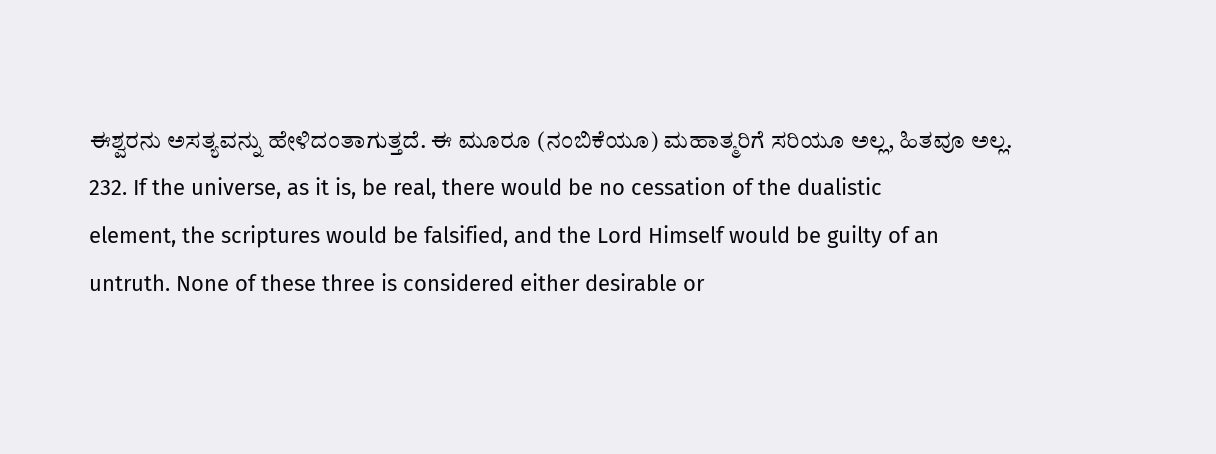ಈಶ್ವರನು ಅಸತ್ಯವನ್ನು ಹೇಳಿದಂತಾಗುತ್ತದೆ. ಈ ಮೂರೂ (ನಂಬಿಕೆಯೂ) ಮಹಾತ್ಮರಿಗೆ ಸರಿಯೂ ಅಲ್ಲ, ಹಿತವೂ ಅಲ್ಲ.
232. If the universe, as it is, be real, there would be no cessation of the dualistic
element, the scriptures would be falsified, and the Lord Himself would be guilty of an
untruth. None of these three is considered either desirable or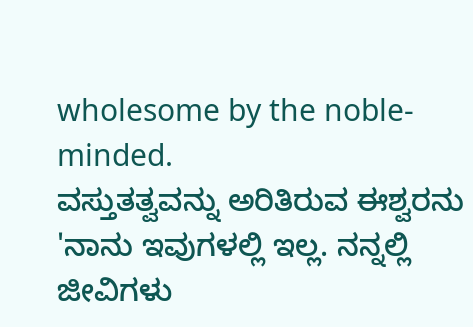wholesome by the noble-
minded.
ವಸ್ತುತತ್ವವನ್ನು ಅರಿತಿರುವ ಈಶ್ವರನು 'ನಾನು ಇವುಗಳಲ್ಲಿ ಇಲ್ಲ. ನನ್ನಲ್ಲಿ ಜೀವಿಗಳು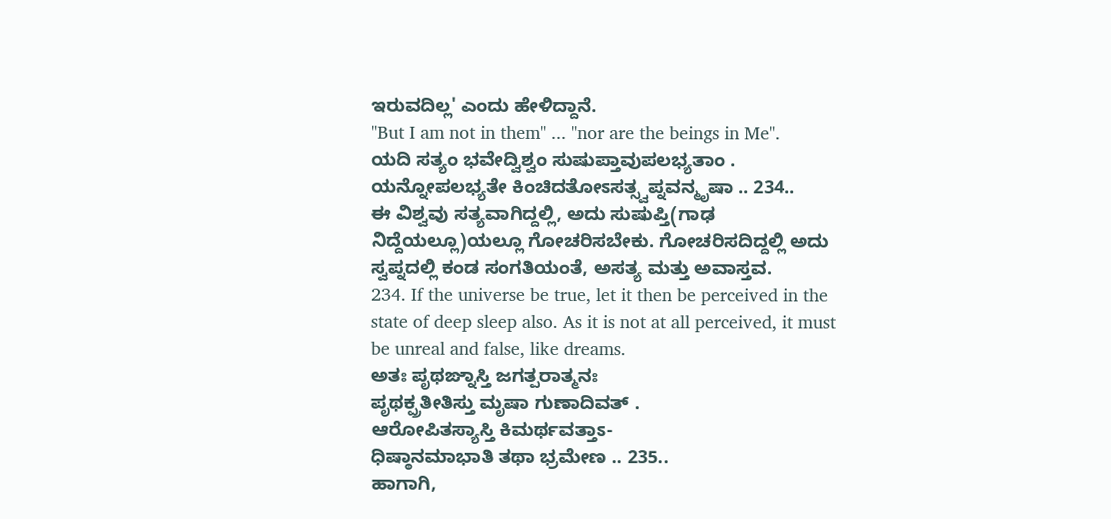ಇರುವದಿಲ್ಲ' ಎಂದು ಹೇಳಿದ್ದಾನೆ.
"But I am not in them" ... "nor are the beings in Me".
ಯದಿ ಸತ್ಯಂ ಭವೇದ್ವಿಶ್ವಂ ಸುಷುಪ್ತಾವುಪಲಭ್ಯತಾಂ .
ಯನ್ನೋಪಲಭ್ಯತೇ ಕಿಂಚಿದತೋಽಸತ್ಸ್ವಪ್ನವನ್ಮೃಷಾ .. 234..
ಈ ವಿಶ್ವವು ಸತ್ಯವಾಗಿದ್ದಲ್ಲಿ, ಅದು ಸುಷುಪ್ತಿ(ಗಾಢ ನಿದ್ದೆಯಲ್ಲೂ)ಯಲ್ಲೂ ಗೋಚರಿಸಬೇಕು. ಗೋಚರಿಸದಿದ್ದಲ್ಲಿ ಅದು ಸ್ವಪ್ನದಲ್ಲಿ ಕಂಡ ಸಂಗತಿಯಂತೆ, ಅಸತ್ಯ ಮತ್ತು ಅವಾಸ್ತವ.
234. If the universe be true, let it then be perceived in the state of deep sleep also. As it is not at all perceived, it must be unreal and false, like dreams.
ಅತಃ ಪೃಥಙ್ನಾಸ್ತಿ ಜಗತ್ಪರಾತ್ಮನಃ
ಪೃಥಕ್ಪ್ರತೀತಿಸ್ತು ಮೃಷಾ ಗುಣಾದಿವತ್ .
ಆರೋಪಿತಸ್ಯಾಸ್ತಿ ಕಿಮರ್ಥವತ್ತಾಽ-
ಧಿಷ್ಠಾನಮಾಭಾತಿ ತಥಾ ಭ್ರಮೇಣ .. 235..
ಹಾಗಾಗಿ,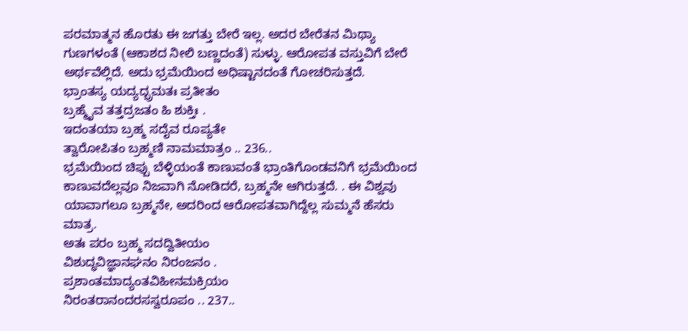ಪರಮಾತ್ಮನ ಹೊರತು ಈ ಜಗತ್ತು ಬೇರೆ ಇಲ್ಲ. ಅದರ ಬೇರೆತನ ಮಿಥ್ಯಾ ಗುಣಗಳಂತೆ (ಆಕಾಶದ ನೀಲಿ ಬಣ್ಣದಂತೆ) ಸುಳ್ಳು. ಆರೋಪತ ವಸ್ತುವಿಗೆ ಬೇರೆ ಅರ್ಥವೆಲ್ಲಿದೆ. ಅದು ಭ್ರಮೆಯಿಂದ ಅಧಿಷ್ಟಾನದಂತೆ ಗೋಚರಿಸುತ್ತದೆ.
ಭ್ರಾಂತಸ್ಯ ಯದ್ಯದ್ಭ್ರಮತಃ ಪ್ರತೀತಂ
ಬ್ರಹ್ಮೈವ ತತ್ತದ್ರಜತಂ ಹಿ ಶುಕ್ತಿಃ .
ಇದಂತಯಾ ಬ್ರಹ್ಮ ಸದೈವ ರೂಪ್ಯತೇ
ತ್ವಾರೋಪಿತಂ ಬ್ರಹ್ಮಣಿ ನಾಮಮಾತ್ರಂ .. 236..
ಭ್ರಮೆಯಿಂದ ಚಿಪ್ಪು ಬೆಳ್ಳಿಯಂತೆ ಕಾಣುವಂತೆ ಭ್ರಾಂತಿಗೊಂಡವನಿಗೆ ಭ್ರಮೆಯಿಂದ ಕಾಣುವದೆಲ್ಲವೂ ನಿಜವಾಗಿ ನೋಡಿದರೆ, ಬ್ರಹ್ಮನೇ ಆಗಿರುತ್ತದೆ. . ಈ ವಿಶ್ವವು ಯಾವಾಗಲೂ ಬ್ರಹ್ಮನೇ, ಅದರಿಂದ ಆರೋಪತವಾಗಿದ್ದೆಲ್ಲ ಸುಮ್ಮನೆ ಹೆಸರು ಮಾತ್ರ.
ಅತಃ ಪರಂ ಬ್ರಹ್ಮ ಸದದ್ವಿತೀಯಂ
ವಿಶುದ್ಧವಿಜ್ಞಾನಘನಂ ನಿರಂಜನಂ .
ಪ್ರಶಾಂತಮಾದ್ಯಂತವಿಹೀನಮಕ್ರಿಯಂ
ನಿರಂತರಾನಂದರಸಸ್ವರೂಪಂ .. 237..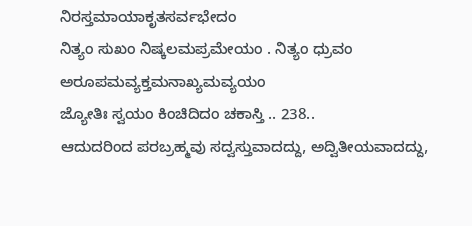ನಿರಸ್ತಮಾಯಾಕೃತಸರ್ವಭೇದಂ
ನಿತ್ಯಂ ಸುಖಂ ನಿಷ್ಕಲಮಪ್ರಮೇಯಂ . ನಿತ್ಯಂ ಧ್ರುವಂ
ಅರೂಪಮವ್ಯಕ್ತಮನಾಖ್ಯಮವ್ಯಯಂ
ಜ್ಯೋತಿಃ ಸ್ವಯಂ ಕಿಂಚಿದಿದಂ ಚಕಾಸ್ತಿ .. 238..
ಆದುದರಿಂದ ಪರಬ್ರಹ್ಮವು ಸದ್ವಸ್ತುವಾದದ್ದು, ಅದ್ವಿತೀಯವಾದದ್ದು,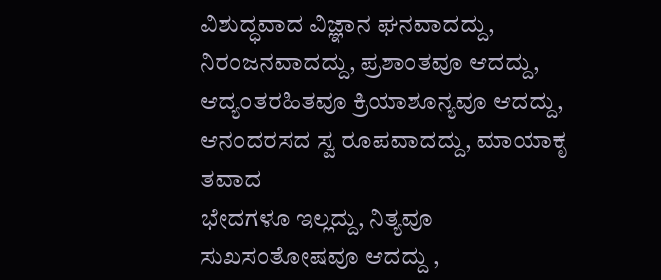ವಿಶುದ್ಧವಾದ ವಿಜ್ಞಾನ ಘನವಾದದ್ದು, ನಿರಂಜನವಾದದ್ದು, ಪ್ರಶಾಂತವೂ ಆದದ್ದು, ಆದ್ಯ೦ತರಹಿತವೂ ಕ್ರಿಯಾಶೂನ್ಯವೂ ಆದದ್ದು, ಆನಂದರಸದ ಸ್ವ ರೂಪವಾದದ್ದು, ಮಾಯಾಕೃ ತವಾದ
ಭೇದಗಳೂ ಇಲ್ಲದ್ದು, ನಿತ್ಯವೂ ಸುಖಸಂತೋಷವೂ ಆದದ್ದು ,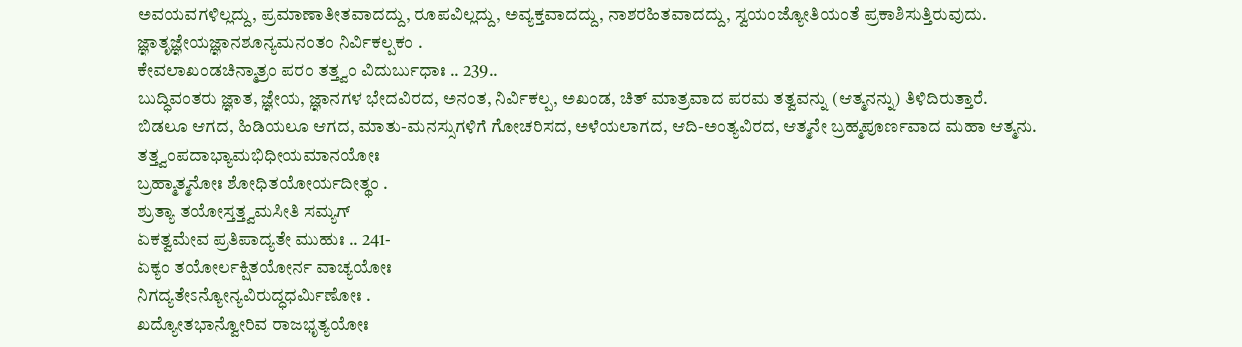ಅವಯವಗಳಿಲ್ಲದ್ದು, ಪ್ರಮಾಣಾತೀತವಾದದ್ದು, ರೂಪವಿಲ್ಲದ್ದು, ಅವ್ಯಕ್ತವಾದದ್ದು, ನಾಶರಹಿತವಾದದ್ದು, ಸ್ವಯಂಜ್ಯೋತಿಯಂತೆ ಪ್ರಕಾಶಿಸುತ್ತಿರುವುದು.
ಜ್ಞಾತೃಜ್ಞೇಯಜ್ಞಾನಶೂನ್ಯಮನಂತಂ ನಿರ್ವಿಕಲ್ಪಕಂ .
ಕೇವಲಾಖಂಡಚಿನ್ಮಾತ್ರಂ ಪರಂ ತತ್ತ್ವಂ ವಿದುರ್ಬುಧಾಃ .. 239..
ಬುದ್ಧಿವಂತರು ಜ್ಞಾತ, ಜ್ಞೇಯ, ಜ್ಞಾನಗಳ ಭೇದವಿರದ, ಅನಂತ, ನಿರ್ವಿಕಲ್ಪ, ಅಖಂಡ, ಚಿತ್ ಮಾತ್ರವಾದ ಪರಮ ತತ್ವವನ್ನು (ಆತ್ಮನನ್ನು) ತಿಳಿದಿರುತ್ತಾರೆ.
ಬಿಡಲೂ ಆಗದ, ಹಿಡಿಯಲೂ ಆಗದ, ಮಾತು-ಮನಸ್ಸುಗಳಿಗೆ ಗೋಚರಿಸದ, ಅಳೆಯಲಾಗದ, ಆದಿ-ಅಂತ್ಯವಿರದ, ಆತ್ಮನೇ ಬ್ರಹ್ಮಪೂರ್ಣವಾದ ಮಹಾ ಆತ್ಮನು.
ತತ್ತ್ವಂಪದಾಭ್ಯಾಮಭಿಧೀಯಮಾನಯೋಃ
ಬ್ರಹ್ಮಾತ್ಮನೋಃ ಶೋಧಿತಯೋರ್ಯದೀತ್ಥಂ .
ಶ್ರುತ್ಯಾ ತಯೋಸ್ತತ್ತ್ವಮಸೀತಿ ಸಮ್ಯಗ್
ಏಕತ್ವಮೇವ ಪ್ರತಿಪಾದ್ಯತೇ ಮುಹುಃ .. 241-
ಏಕ್ಯಂ ತಯೋರ್ಲಕ್ಷಿತಯೋರ್ನ ವಾಚ್ಯಯೋಃ
ನಿಗದ್ಯತೇಽನ್ಯೋನ್ಯವಿರುದ್ಧಧರ್ಮಿಣೋಃ .
ಖದ್ಯೋತಭಾನ್ವೋರಿವ ರಾಜಭೃತ್ಯಯೋಃ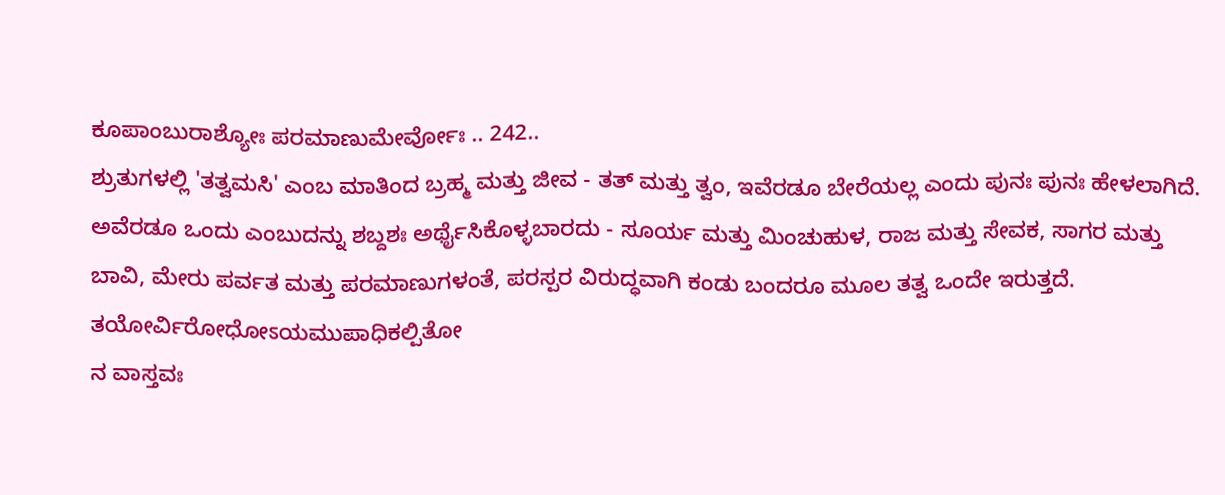ಕೂಪಾಂಬುರಾಶ್ಯೋಃ ಪರಮಾಣುಮೇರ್ವೋಃ .. 242..
ಶ್ರುತುಗಳಲ್ಲಿ 'ತತ್ವಮಸಿ' ಎಂಬ ಮಾತಿಂದ ಬ್ರಹ್ಮ ಮತ್ತು ಜೀವ - ತತ್ ಮತ್ತು ತ್ವಂ, ಇವೆರಡೂ ಬೇರೆಯಲ್ಲ ಎಂದು ಪುನಃ ಪುನಃ ಹೇಳಲಾಗಿದೆ. ಅವೆರಡೂ ಒಂದು ಎಂಬುದನ್ನು ಶಬ್ದಶಃ ಅರ್ಥೈಸಿಕೊಳ್ಳಬಾರದು - ಸೂರ್ಯ ಮತ್ತು ಮಿಂಚುಹುಳ, ರಾಜ ಮತ್ತು ಸೇವಕ, ಸಾಗರ ಮತ್ತು ಬಾವಿ, ಮೇರು ಪರ್ವತ ಮತ್ತು ಪರಮಾಣುಗಳಂತೆ, ಪರಸ್ಪರ ವಿರುದ್ಧವಾಗಿ ಕಂಡು ಬಂದರೂ ಮೂಲ ತತ್ವ ಒಂದೇ ಇರುತ್ತದೆ.
ತಯೋರ್ವಿರೋಧೋಽಯಮುಪಾಧಿಕಲ್ಪಿತೋ
ನ ವಾಸ್ತವಃ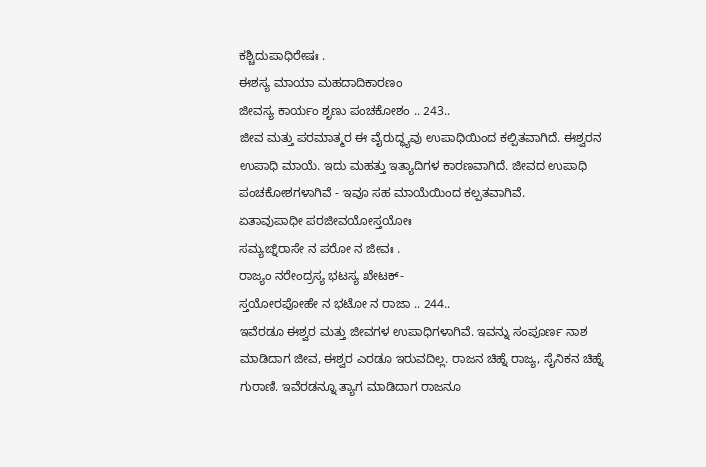ಕಶ್ಚಿದುಪಾಧಿರೇಷಃ .
ಈಶಸ್ಯ ಮಾಯಾ ಮಹದಾದಿಕಾರಣಂ
ಜೀವಸ್ಯ ಕಾರ್ಯಂ ಶೃಣು ಪಂಚಕೋಶಂ .. 243..
ಜೀವ ಮತ್ತು ಪರಮಾತ್ಮರ ಈ ವೈರುದ್ಧ್ಯವು ಉಪಾಧಿಯಿಂದ ಕಲ್ಪಿತವಾಗಿದೆ. ಈಶ್ವರನ ಉಪಾಧಿ ಮಾಯೆ. ಇದು ಮಹತ್ತು ಇತ್ಯಾದಿಗಳ ಕಾರಣವಾಗಿದೆ. ಜೀವದ ಉಪಾಧಿ ಪಂಚಕೋಶಗಳಾಗಿವೆ - ಇವೂ ಸಹ ಮಾಯೆಯಿಂದ ಕಲ್ಪತವಾಗಿವೆ.
ಏತಾವುಪಾಧೀ ಪರಜೀವಯೋಸ್ತಯೋಃ
ಸಮ್ಯಙ್ನಿರಾಸೇ ನ ಪರೋ ನ ಜೀವಃ .
ರಾಜ್ಯಂ ನರೇಂದ್ರಸ್ಯ ಭಟಸ್ಯ ಖೇಟಕ್-
ಸ್ತಯೋರಪೋಹೇ ನ ಭಟೋ ನ ರಾಜಾ .. 244..
ಇವೆರಡೂ ಈಶ್ವರ ಮತ್ತು ಜೀವಗಳ ಉಪಾಧಿಗಳಾಗಿವೆ. ಇವನ್ನು ಸಂಪೂರ್ಣ ನಾಶ ಮಾಡಿದಾಗ ಜೀವ, ಈಶ್ವರ ಎರಡೂ ಇರುವದಿಲ್ಲ. ರಾಜನ ಚಿಹ್ನೆ ರಾಜ್ಯ, ಸೈನಿಕನ ಚಿಹ್ನೆ ಗುರಾಣಿ. ಇವೆರಡನ್ನೂ ತ್ಯಾಗ ಮಾಡಿದಾಗ ರಾಜನೂ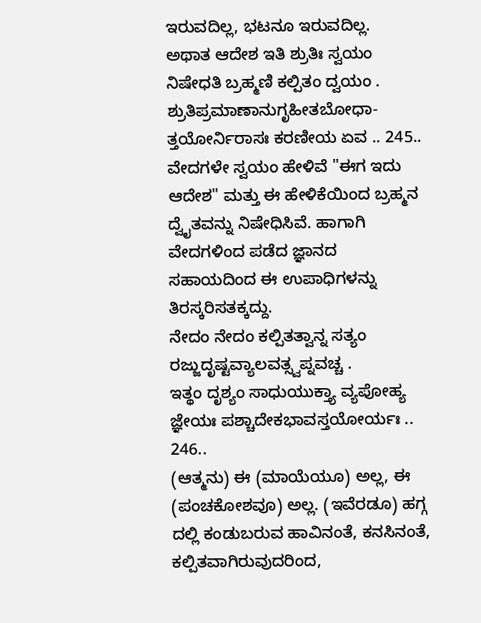ಇರುವದಿಲ್ಲ, ಭಟನೂ ಇರುವದಿಲ್ಲ.
ಅಥಾತ ಆದೇಶ ಇತಿ ಶ್ರುತಿಃ ಸ್ವಯಂ
ನಿಷೇಧತಿ ಬ್ರಹ್ಮಣಿ ಕಲ್ಪಿತಂ ದ್ವಯಂ .
ಶ್ರುತಿಪ್ರಮಾಣಾನುಗೃಹೀತಬೋಧಾ-
ತ್ತಯೋರ್ನಿರಾಸಃ ಕರಣೀಯ ಏವ .. 245..
ವೇದಗಳೇ ಸ್ವಯಂ ಹೇಳಿವೆ "ಈಗ ಇದು ಆದೇಶ" ಮತ್ತು ಈ ಹೇಳಿಕೆಯಿಂದ ಬ್ರಹ್ಮನ ದ್ವೈತವನ್ನು ನಿಷೇಧಿಸಿವೆ. ಹಾಗಾಗಿ ವೇದಗಳಿಂದ ಪಡೆದ ಜ್ಞಾನದ ಸಹಾಯದಿಂದ ಈ ಉಪಾಧಿಗಳನ್ನು ತಿರಸ್ಕರಿಸತಕ್ಕದ್ದು.
ನೇದಂ ನೇದಂ ಕಲ್ಪಿತತ್ವಾನ್ನ ಸತ್ಯಂ
ರಜ್ಜುದೃಷ್ಟವ್ಯಾಲವತ್ಸ್ವಪ್ನವಚ್ಚ .
ಇತ್ಥಂ ದೃಶ್ಯಂ ಸಾಧುಯುಕ್ತ್ಯಾ ವ್ಯಪೋಹ್ಯ
ಜ್ಞೇಯಃ ಪಶ್ಚಾದೇಕಭಾವಸ್ತಯೋರ್ಯಃ .. 246..
(ಆತ್ಮನು) ಈ (ಮಾಯೆಯೂ) ಅಲ್ಲ, ಈ (ಪಂಚಕೋಶವೂ) ಅಲ್ಲ. (ಇವೆರಡೂ) ಹಗ್ಗ ದಲ್ಲಿ ಕಂಡುಬರುವ ಹಾವಿನಂತೆ, ಕನಸಿನಂತೆ, ಕಲ್ಪಿತವಾಗಿರುವುದರಿಂದ,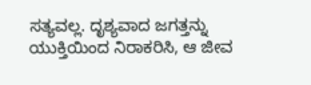ಸತ್ಯವಲ್ಲ. ದೃಶ್ಯವಾದ ಜಗತ್ತನ್ನು ಯುಕ್ತಿಯಿಂದ ನಿರಾಕರಿಸಿ, ಆ ಜೀವ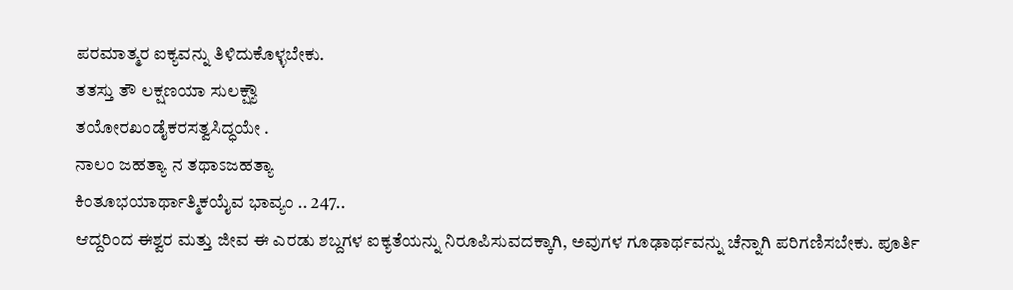ಪರಮಾತ್ಮರ ಐಕ್ಯವನ್ನು ತಿಳಿದುಕೊಳ್ಳಬೇಕು.
ತತಸ್ತು ತೌ ಲಕ್ಷಣಯಾ ಸುಲಕ್ಷ್ಯೌ
ತಯೋರಖಂಡೈಕರಸತ್ವಸಿದ್ಧಯೇ .
ನಾಲಂ ಜಹತ್ಯಾ ನ ತಥಾಽಜಹತ್ಯಾ
ಕಿಂತೂಭಯಾರ್ಥಾತ್ಮಿಕಯೈವ ಭಾವ್ಯಂ .. 247..
ಆದ್ದರಿಂದ ಈಶ್ವರ ಮತ್ತು ಜೀವ ಈ ಎರಡು ಶಬ್ದಗಳ ಐಕ್ಯತೆಯನ್ನು ನಿರೂಪಿಸುವದಕ್ಕಾಗಿ, ಅವುಗಳ ಗೂಢಾರ್ಥವನ್ನು ಚೆನ್ನಾಗಿ ಪರಿಗಣಿಸಬೇಕು. ಪೂರ್ತಿ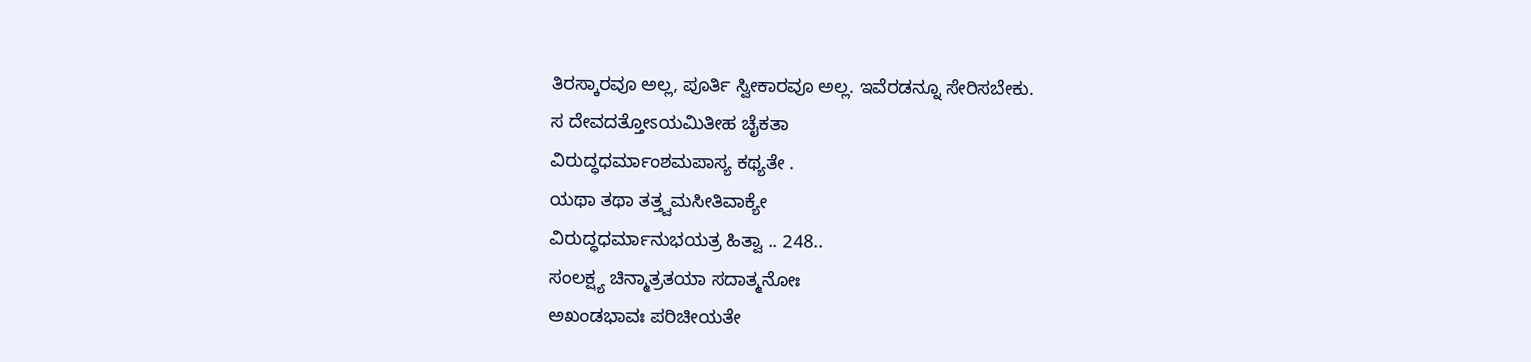ತಿರಸ್ಕಾರವೂ ಅಲ್ಲ, ಪೂರ್ತಿ ಸ್ವೀಕಾರವೂ ಅಲ್ಲ. ಇವೆರಡನ್ನೂ ಸೇರಿಸಬೇಕು.
ಸ ದೇವದತ್ತೋಽಯಮಿತೀಹ ಚೈಕತಾ
ವಿರುದ್ಧಧರ್ಮಾಂಶಮಪಾಸ್ಯ ಕಥ್ಯತೇ .
ಯಥಾ ತಥಾ ತತ್ತ್ವಮಸೀತಿವಾಕ್ಯೇ
ವಿರುದ್ಧಧರ್ಮಾನುಭಯತ್ರ ಹಿತ್ವಾ .. 248..
ಸಂಲಕ್ಷ್ಯ ಚಿನ್ಮಾತ್ರತಯಾ ಸದಾತ್ಮನೋಃ
ಅಖಂಡಭಾವಃ ಪರಿಚೀಯತೇ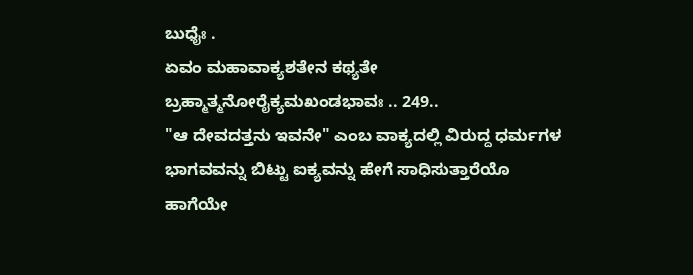ಬುಧೈಃ .
ಏವಂ ಮಹಾವಾಕ್ಯಶತೇನ ಕಥ್ಯತೇ
ಬ್ರಹ್ಮಾತ್ಮನೋರೈಕ್ಯಮಖಂಡಭಾವಃ .. 249..
"ಆ ದೇವದತ್ತನು ಇವನೇ" ಎಂಬ ವಾಕ್ಯದಲ್ಲಿ ವಿರುದ್ದ ಧರ್ಮಗಳ ಭಾಗವವನ್ನು ಬಿಟ್ಟು ಐಕ್ಯವನ್ನು ಹೇಗೆ ಸಾಧಿಸುತ್ತಾರೆಯೊ
ಹಾಗೆಯೇ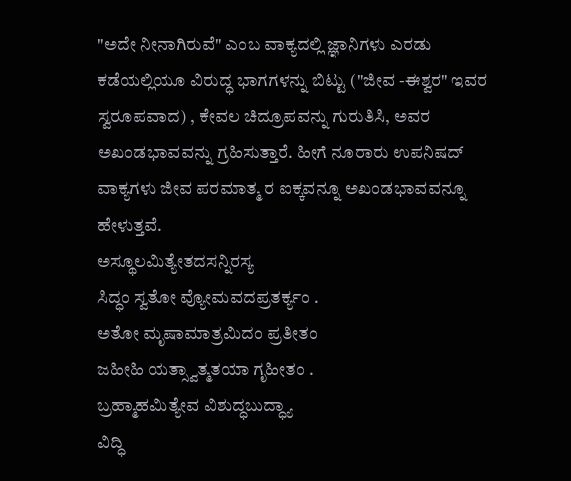"ಅದೇ ನೀನಾಗಿರುವೆ" ಎಂಬ ವಾಕ್ಯದಲ್ಲಿ ಜ್ಞಾನಿಗಳು ಎರಡು ಕಡೆಯಲ್ಲಿಯೂ ವಿರುದ್ಧ ಭಾಗಗಳನ್ನು ಬಿಟ್ಟು ("ಜೀವ -ಈಶ್ವರ" ಇವರ ಸ್ವರೂಪವಾದ) , ಕೇವಲ ಚಿದ್ರೂಪವನ್ನು ಗುರುತಿಸಿ, ಅವರ ಅಖಂಡಭಾವವನ್ನು ಗ್ರಹಿಸುತ್ತಾರೆ. ಹೀಗೆ ನೂರಾರು ಉಪನಿಷದ್ ವಾಕ್ಯಗಳು ಜೀವ ಪರಮಾತ್ಮ ರ ಐಕ್ಕವನ್ನೂ ಅಖಂಡಭಾವವನ್ನೂ ಹೇಳುತ್ತವೆ.
ಅಸ್ಥೂಲಮಿತ್ಯೇತದಸನ್ನಿರಸ್ಯ
ಸಿದ್ಧಂ ಸ್ವತೋ ವ್ಯೋಮವದಪ್ರತರ್ಕ್ಯಂ .
ಅತೋ ಮೃಷಾಮಾತ್ರಮಿದಂ ಪ್ರತೀತಂ
ಜಹೀಹಿ ಯತ್ಸ್ವಾತ್ಮತಯಾ ಗೃಹೀತಂ .
ಬ್ರಹ್ಮಾಹಮಿತ್ಯೇವ ವಿಶುದ್ಧಬುದ್ಧ್ಯಾ
ವಿದ್ಧಿ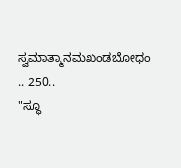ಸ್ವಮಾತ್ಮಾನಮಖಂಡಬೋಧಂ .. 250..
"ಸ್ಥೂ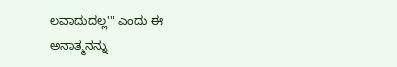ಲವಾದುದಲ್ಲ'" ಎಂದು ಈ ಅನಾತ್ಮನನ್ನು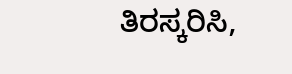ತಿರಸ್ಕರಿಸಿ,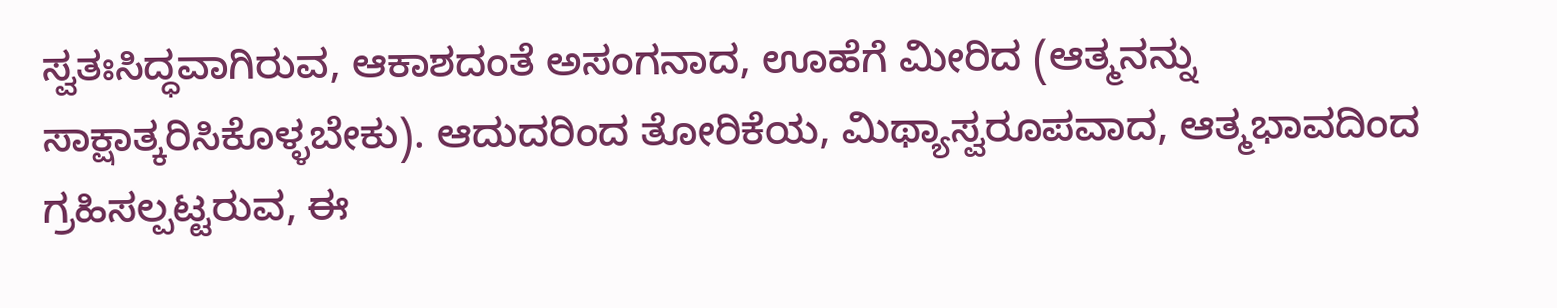ಸ್ವತಃಸಿದ್ಧವಾಗಿರುವ, ಆಕಾಶದಂತೆ ಅಸಂಗನಾದ, ಊಹೆಗೆ ಮೀರಿದ (ಆತ್ಮನನ್ನು ಸಾಕ್ಷಾತ್ಕರಿಸಿಕೊಳ್ಳಬೇಕು). ಆದುದರಿಂದ ತೋರಿಕೆಯ, ಮಿಥ್ಯಾಸ್ವರೂಪವಾದ, ಆತ್ಮಭಾವದಿಂದ ಗ್ರಹಿಸಲ್ಪಟ್ಟರುವ, ಈ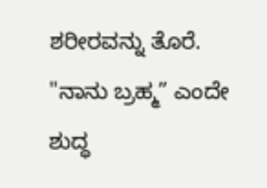ಶರೀರವನ್ನು ತೊರೆ. "ನಾನು ಬ್ರಹ್ಮ” ಎಂದೇ ಶುದ್ಧ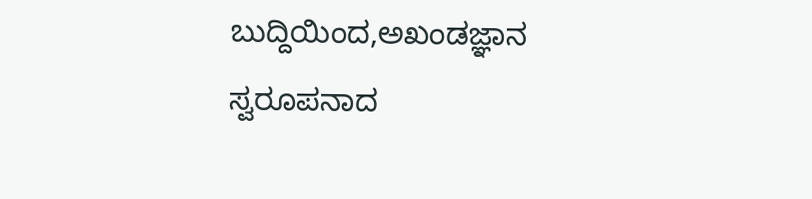ಬುದ್ದಿಯಿಂದ,ಅಖಂಡಜ್ಞಾನ ಸ್ವರೂಪನಾದ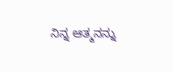ನಿನ್ನ ಆತ್ಮನನ್ನು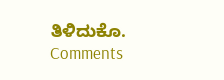ತಿಳಿದುಕೊ.
Comments